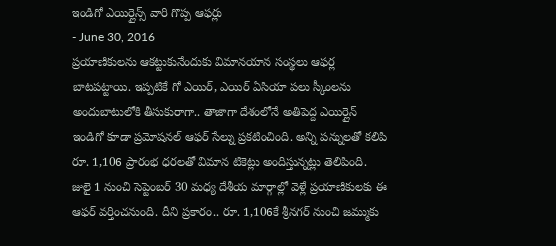ఇండిగో ఎయిర్లైన్స్ వారి గొప్ప ఆఫర్లు
- June 30, 2016
ప్రయాణికులను ఆకట్టుకునేందుకు విమానయాన సంస్థలు ఆఫర్ల బాటపట్టాయి. ఇప్పటికే గో ఎయిర్, ఎయిర్ ఏసియా పలు స్కీంలను అందుబాటులోకి తీసుకురాగా.. తాజాగా దేశంలోనే అతిపెద్ద ఎయిర్లైన్ ఇండిగో కూడా ప్రమోషనల్ ఆఫర్ సేల్ను ప్రకటించింది. అన్ని పన్నులతో కలిపి రూ. 1,106 ప్రారంభ ధరలతో విమాన టికెట్లు అందిస్తున్నట్లు తెలిపింది.
జులై 1 నుంచి సెప్టెంబర్ 30 మధ్య దేశీయ మార్గాల్లో వెళ్లే ప్రయాణికులకు ఈ ఆఫర్ వర్తించనుంది. దీని ప్రకారం.. రూ. 1,106కే శ్రీనగర్ నుంచి జమ్ముకు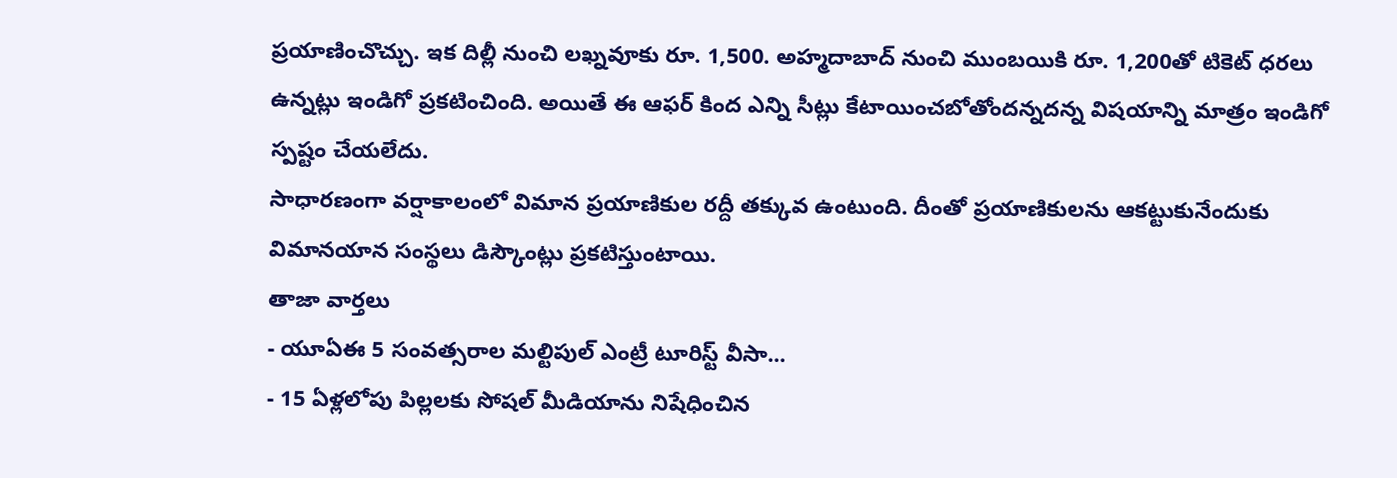ప్రయాణించొచ్చు. ఇక దిల్లీ నుంచి లఖ్నవూకు రూ. 1,500. అహ్మదాబాద్ నుంచి ముంబయికి రూ. 1,200తో టికెట్ ధరలు ఉన్నట్లు ఇండిగో ప్రకటించింది. అయితే ఈ ఆఫర్ కింద ఎన్ని సీట్లు కేటాయించబోతోందన్నదన్న విషయాన్ని మాత్రం ఇండిగో స్పష్టం చేయలేదు.
సాధారణంగా వర్షాకాలంలో విమాన ప్రయాణికుల రద్దీ తక్కువ ఉంటుంది. దీంతో ప్రయాణికులను ఆకట్టుకునేందుకు విమానయాన సంస్థలు డిస్కౌంట్లు ప్రకటిస్తుంటాయి.
తాజా వార్తలు
- యూఏఈ 5 సంవత్సరాల మల్టిపుల్ ఎంట్రీ టూరిస్ట్ వీసా...
- 15 ఏళ్లలోపు పిల్లలకు సోషల్ మీడియాను నిషేధించిన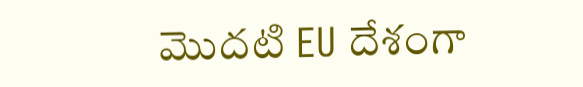మొదటి EU దేశంగా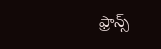ఫ్రాన్స్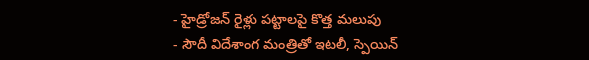- హైడ్రోజన్ రైళ్లు పట్టాలపై కొత్త మలుపు
- సౌదీ విదేశాంగ మంత్రితో ఇటలీ, స్పెయిన్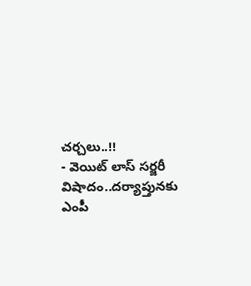చర్చలు..!!
- వెయిట్ లాస్ సర్జరీ విషాదం..దర్యాప్తునకు ఎంపీ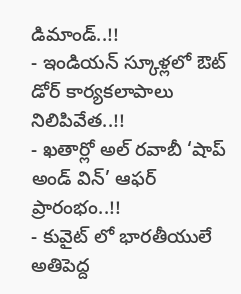డిమాండ్..!!
- ఇండియన్ స్కూళ్లలో ఔట్ డోర్ కార్యకలాపాలు నిలిపివేత..!!
- ఖతార్లో అల్ రవాబీ ‘షాప్ అండ్ విన్’ ఆఫర్ ప్రారంభం..!!
- కువైట్ లో భారతీయులే అతిపెద్ద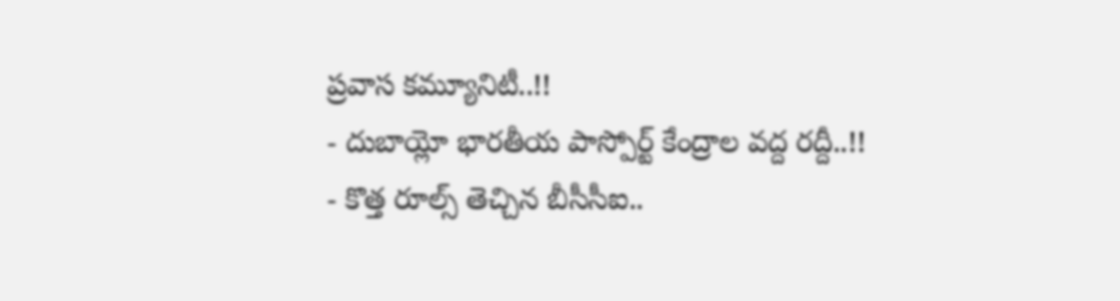ప్రవాస కమ్యూనిటీ..!!
- దుబాయ్లో భారతీయ పాస్పోర్ట్ కేంద్రాల వద్ద రద్దీ..!!
- కొత్త రూల్స్ తెచ్చిన బీసీసీఐ..